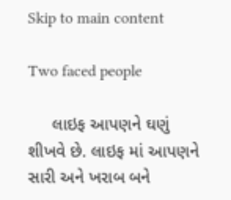Skip to main content

Two faced people

     લાઇફ આપણને ઘણું શીખવે છે. લાઇફ માં આપણને સારી અને ખરાબ બને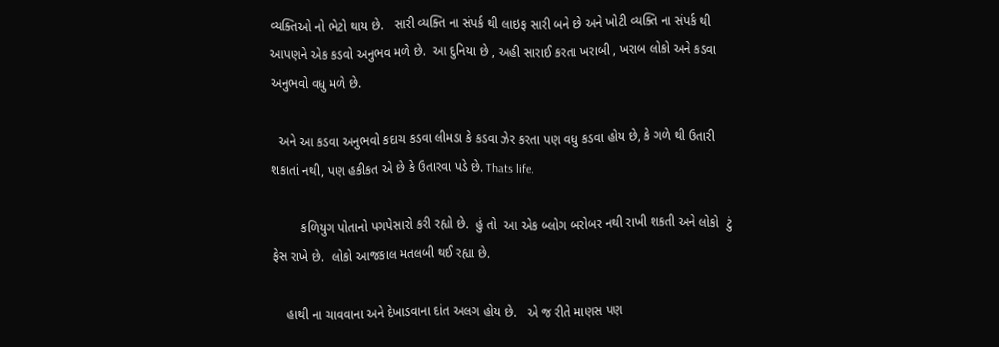વ્યક્તિઓ નો ભેટો થાય છે.   સારી વ્યક્તિ ના સંપર્ક થી લાઇફ સારી બને છે અને ખોટી વ્યક્તિ ના સંપર્ક થી આપણને એક કડવો અનુભવ મળે છે.  આ દુનિયા છે , અહી સારાઈ કરતા ખરાબી , ખરાબ લોકો અને કડવા અનુભવો વધુ મળે છે.

  અને આ કડવા અનુભવો કદાચ કડવા લીમડા કે કડવા ઝેર કરતા પણ વધુ કડવા હોય છે, કે ગળે થી ઉતારી  શકાતાં નથી, પણ હકીકત એ છે કે ઉતારવા પડે છે. Thats life.

        કળિયુગ પોતાનો પગપેસારો કરી રહ્યો છે.  હું તો  આ એક બ્લોગ બરોબર નથી રાખી શકતી અને લોકો  ટું ફેસ રાખે છે.  લોકો આજકાલ મતલબી થઈ રહ્યા છે.

    હાથી ના ચાવવાના અને દેખાડવાના દાંત અલગ હોય છે.   એ જ રીતે માણસ પણ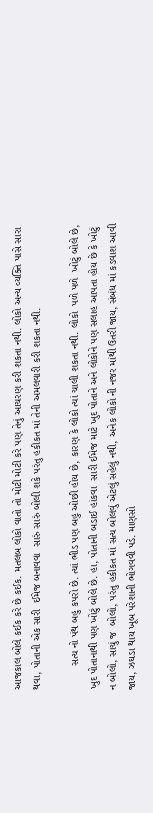આજકાલ બોલે કઈક કરે છે કઈક. મતલબ લોકો વાતો તો મોટી મોટી કરે પણ તેનું આચરણ કરી શકતા નથી. લોકો અન્ય વ્યક્તિ પાસે સારા થવા, પોતાની એક સારી  ઈમેજ બનાવવા  સારું સારું બોલી શકે પરંતુ હકીકત માં તેની અમલવારી કરી શકતા નથી.

        સત્ય નો પંથ બહુ કપરો છે. ત્યાં ભીડ પણ બહુ ઓછી હોય છે, કારણ કે લોકો ત્યાં ચાલી શકતા નથી. લોકો  પળે પળે  ખોટું બોલે છે, ખુદ પોતાનાથી પણ ખોટું બોલે છે. હા, પોતાની બડાઈ હાંકવા  સારી ઈમેજ માટે ખુદ પોતાને અને લોકોને પણ સલાહ આપતા હોય છે કે ખોટું ન બોલો, સાચું જ  બોલો, પરંતુ હકીકત માં સત્ય બોલવું એટલું સહેલું નથી, અનેક લોકો ની નજર માંથી ઉતરી જાય, સંબંધ માં કડવાશ આવી જાય, ઝઘડા થાય ખૂબ પરેશાની ભોગવવી પડે. માણસો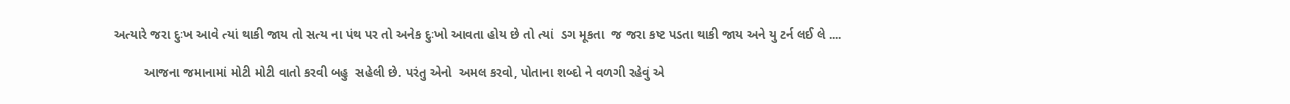અત્યારે જરા દુઃખ આવે ત્યાં થાકી જાય તો સત્ય ના પંથ પર તો અનેક દુઃખો આવતા હોય છે તો ત્યાં  ડગ મૂકતા  જ જરા કષ્ટ પડતા થાકી જાય અને યુ ટર્ન લઈ લે ....

        આજના જમાનામાં મોટી મોટી વાતો કરવી બહુ  સહેલી છે. પરંતુ એનો  અમલ કરવો, પોતાના શબ્દો ને વળગી રહેવું એ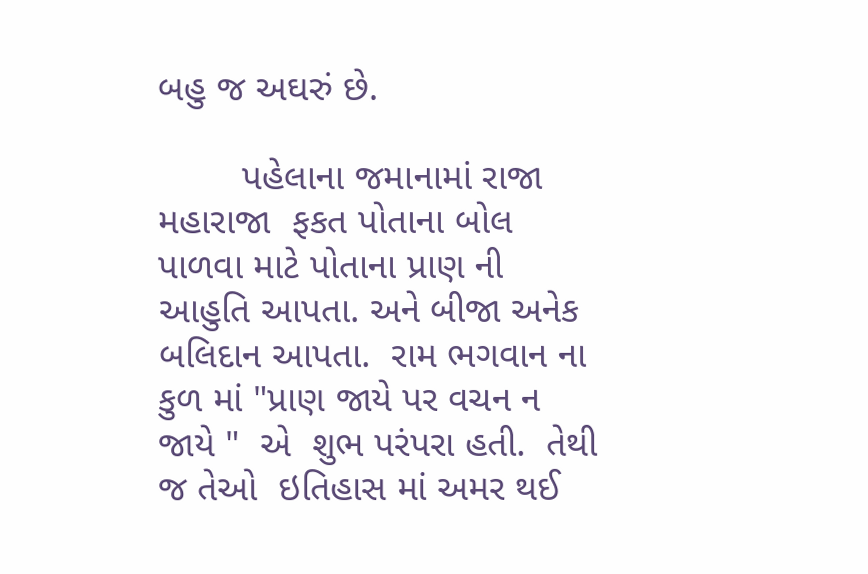બહુ જ અઘરું છે.

        પહેલાના જમાનામાં રાજા મહારાજા  ફકત પોતાના બોલ પાળવા માટે પોતાના પ્રાણ ની આહુતિ આપતા. અને બીજા અનેક બલિદાન આપતા.  રામ ભગવાન ના કુળ માં "પ્રાણ જાયે પર વચન ન જાયે "  એ  શુભ પરંપરા હતી.  તેથી જ તેઓ  ઇતિહાસ માં અમર થઈ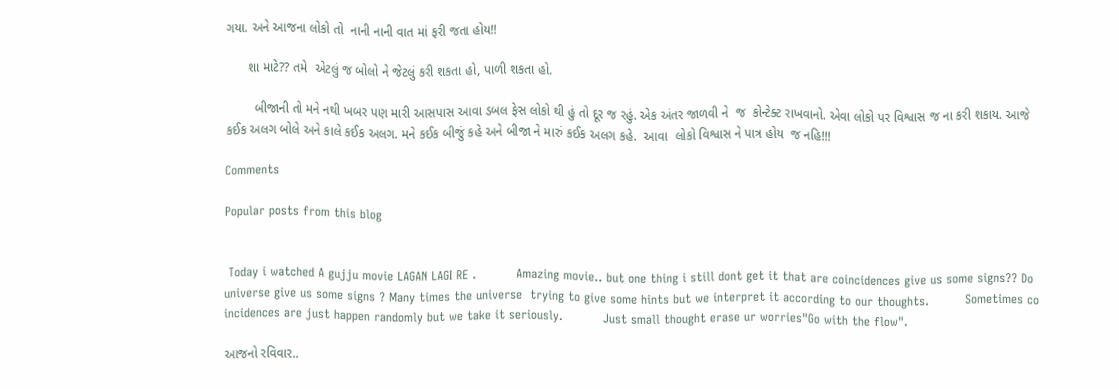ગયા. અને આજના લોકો તો  નાની નાની વાત માં ફરી જતા હોય!!

      શા માટે?? તમે  એટલું જ બોલો ને જેટલું કરી શકતા હો, પાળી શકતા હો.

        બીજાની તો મને નથી ખબર પણ મારી આસપાસ આવા ડબલ ફેસ લોકો થી હું તો દૂર જ રહું. એક અંતર જાળવી ને  જ  કોન્ટેક્ટ રાખવાનો. એવા લોકો પર વિશ્વાસ જ ના કરી શકાય. આજે કઈક અલગ બોલે અને કાલે કઈક અલગ. મને કઈક બીજું કહે અને બીજા ને મારું કઈક અલગ કહે.  આવા  લોકો વિશ્વાસ ને પાત્ર હોય  જ નહિ!!!

Comments

Popular posts from this blog


 Today i watched A gujju movie LAGAN LAGI RE .          Amazing movie.. but one thing i still dont get it that are coincidences give us some signs?? Do universe give us some signs ? Many times the universe  trying to give some hints but we interpret it according to our thoughts.         Sometimes co incidences are just happen randomly but we take it seriously.          Just small thought erase ur worries"Go with the flow".

આજનો રવિવાર..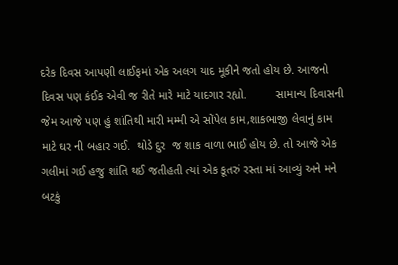દરેક દિવસ આપણી લાઈફમાં એક અલગ યાદ મૂકીને જતો હોય છે. આજનો દિવસ પણ કંઈક એવી જ રીતે મારે માટે યાદગાર રહ્યો.         સામાન્ય દિવાસની  જેમ આજે પણ હું શાંતિથી મારી મમ્મી એ સોંપેલ કામ,શાકભાજી લેવાનું કામ માટે ઘર ની બહાર ગઈ.  થોડે દુર  જ શાક વાળા ભાઈ હોય છે. તો આજે એક ગલીમાં ગઈ હજુ શાંતિ થઈ જતીહતી ત્યાં એક કૂતરું રસ્તા માં આવ્યું અને મને  બટકું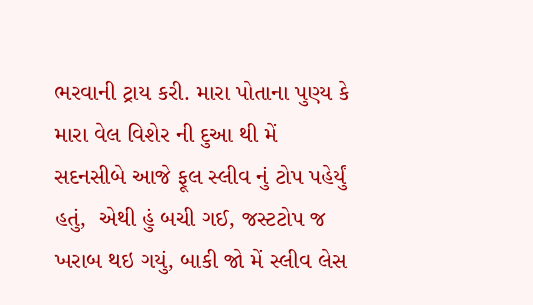ભરવાની ટ્રાય કરી. મારા પોતાના પુણ્ય કે મારા વેલ વિશેર ની દુઆ થી મેં સદનસીબે આજે ફૂલ સ્લીવ નું ટોપ પહેર્યું હતું,  એથી હું બચી ગઈ, જસ્ટટોપ જ ખરાબ થઇ ગયું, બાકી જો મેં સ્લીવ લેસ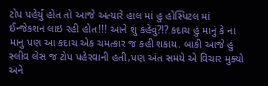ટોપ પહેર્યું હોત તો આજે અત્યારે હાલ માં હુ હોસ્પિટલ માં ઈન્જેકશન લાઇ રહી હોત!!! આને શુ કહેવું?!? કદાચ હું માનું કે ના માનુ પણ આ કદાચ એક ચમત્કાર જ કહી શકાય. બાકી આજે હું સ્લીવ લેસ જ ટોપ પહેરવાની હતી,પણ અંત સમયે એ વિચાર મુક્યો અને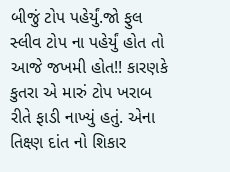બીજું ટોપ પહેર્યું.જો ફુલ સ્લીવ ટોપ ના પહેર્યું હોત તો  આજે જખમી હોત!! કારણકે કુતરા એ મારું ટોપ ખરાબ રીતે ફાડી નાખ્યું હતું. એના તિક્ષ્ણ દાંત નો શિકાર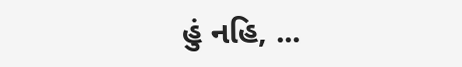હું નહિ, ...